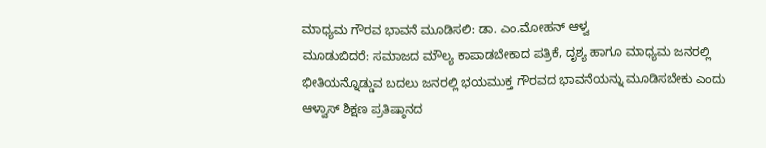ಮಾಧ್ಯಮ ಗೌರವ ಭಾವನೆ ಮೂಡಿಸಲಿ: ಡಾ. ಎಂ.ಮೋಹನ್ ಆಳ್ವ
ಮೂಡುಬಿದರೆ: ಸಮಾಜದ ಮೌಲ್ಯ ಕಾಪಾಡಬೇಕಾದ ಪತ್ರಿಕೆ, ದೃಶ್ಯ ಹಾಗೂ ಮಾಧ್ಯಮ ಜನರಲ್ಲಿ ಭೀತಿಯನ್ನೊಡ್ಡುವ ಬದಲು ಜನರಲ್ಲಿ ಭಯಮುಕ್ತ ಗೌರವದ ಭಾವನೆಯನ್ನು ಮೂಡಿಸಬೇಕು ಎಂದು ಆಳ್ವಾಸ್ ಶಿಕ್ಷಣ ಪ್ರತಿಷ್ಠಾನದ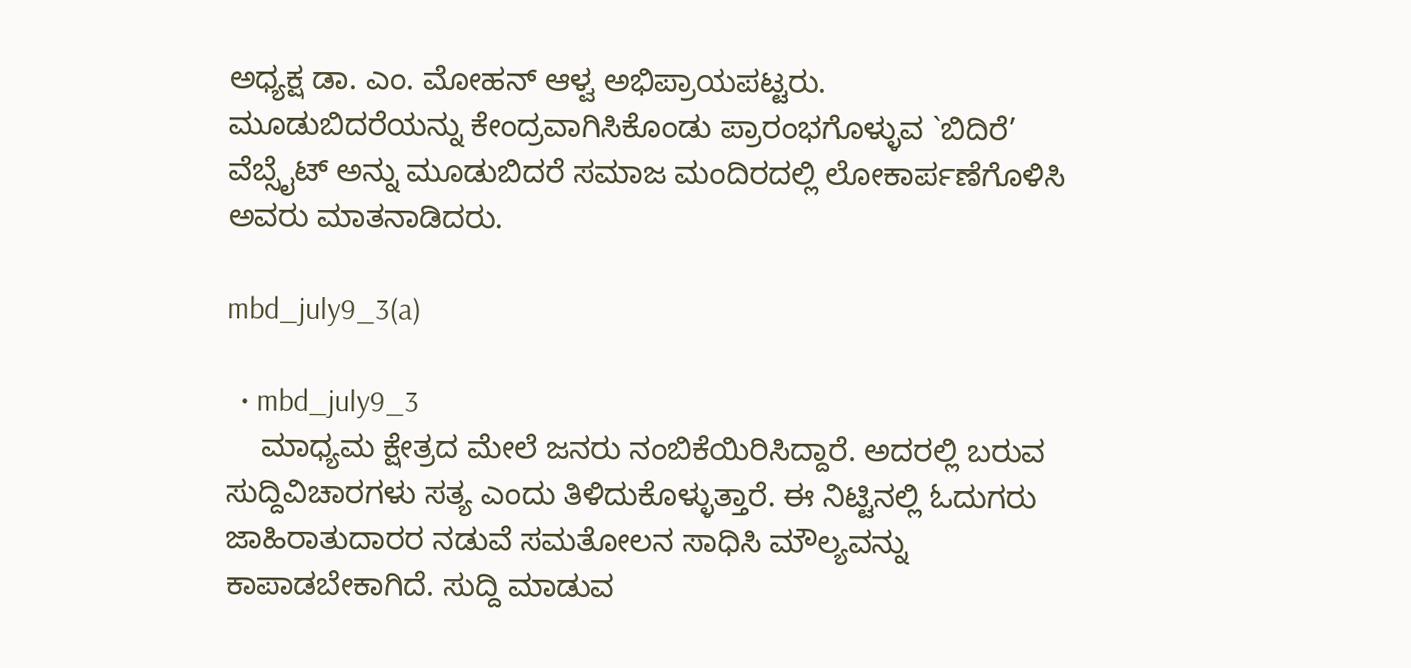ಅಧ್ಯಕ್ಷ ಡಾ. ಎಂ. ಮೋಹನ್ ಆಳ್ವ ಅಭಿಪ್ರಾಯಪಟ್ಟರು.
ಮೂಡುಬಿದರೆಯನ್ನು ಕೇಂದ್ರವಾಗಿಸಿಕೊಂಡು ಪ್ರಾರಂಭಗೊಳ್ಳುವ `ಬಿದಿರೆ’ ವೆಬ್ಸೈಟ್ ಅನ್ನು ಮೂಡುಬಿದರೆ ಸಮಾಜ ಮಂದಿರದಲ್ಲಿ ಲೋಕಾರ್ಪಣೆಗೊಳಿಸಿ ಅವರು ಮಾತನಾಡಿದರು.

mbd_july9_3(a)

  • mbd_july9_3
    ಮಾಧ್ಯಮ ಕ್ಷೇತ್ರದ ಮೇಲೆ ಜನರು ನಂಬಿಕೆಯಿರಿಸಿದ್ದಾರೆ. ಅದರಲ್ಲಿ ಬರುವ ಸುದ್ದಿವಿಚಾರಗಳು ಸತ್ಯ ಎಂದು ತಿಳಿದುಕೊಳ್ಳುತ್ತಾರೆ. ಈ ನಿಟ್ಟಿನಲ್ಲಿ ಓದುಗರು ಜಾಹಿರಾತುದಾರರ ನಡುವೆ ಸಮತೋಲನ ಸಾಧಿಸಿ ಮೌಲ್ಯವನ್ನು ಕಾಪಾಡಬೇಕಾಗಿದೆ. ಸುದ್ದಿ ಮಾಡುವ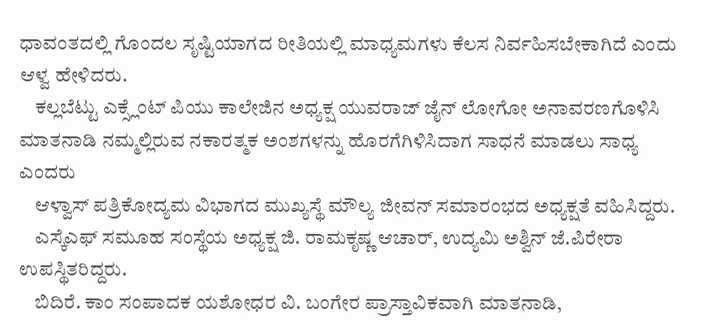ಧಾವಂತದಲ್ಲಿ ಗೊಂದಲ ಸೃಷ್ಟಿಯಾಗದ ರೀತಿಯಲ್ಲಿ ಮಾಧ್ಯಮಗಳು ಕೆಲಸ ನಿರ್ವಹಿಸಬೇಕಾಗಿದೆ ಎಂದು ಆಳ್ವ ಹೇಳಿದರು.
    ಕಲ್ಲಬೆಟ್ಟು ಎಕ್ಸ್ಲೆಂಟ್ ಪಿಯು ಕಾಲೇಜಿನ ಅಧ್ಯಕ್ಷ ಯುವರಾಜ್ ಜೈನ್ ಲೋಗೋ ಅನಾವರಣಗೊಳಿಸಿ ಮಾತನಾಡಿ ನಮ್ಮಲ್ಲಿರುವ ನಕಾರತ್ಮಕ ಅಂಶಗಳನ್ನು ಹೊರಗೆಗಿಳಿಸಿದಾಗ ಸಾಧನೆ ಮಾಡಲು ಸಾಧ್ಯ ಎಂದರು
    ಆಳ್ವಾಸ್ ಪತ್ರಿಕೋದ್ಯಮ ವಿಭಾಗದ ಮುಖ್ಯಸ್ಥೆ ಮೌಲ್ಯ ಜೀವನ್ ಸಮಾರಂಭದ ಅಧ್ಯಕ್ಷತೆ ವಹಿಸಿದ್ದರು.
    ಎಸ್ಕೆಎಫ್ ಸಮೂಹ ಸಂಸ್ಥೆಯ ಅಧ್ಯಕ್ಷ ಜಿ. ರಾಮಕೃಷ್ಣ ಆಚಾರ್, ಉದ್ಯಮಿ ಅಶ್ವಿನ್ ಜೆ.ಪಿರೇರಾ ಉಪಸ್ಥಿತರಿದ್ದರು.
    ಬಿದಿರೆ. ಕಾಂ ಸಂಪಾದಕ ಯಶೋಧರ ವಿ. ಬಂಗೇರ ಪ್ರಾಸ್ತಾವಿಕವಾಗಿ ಮಾತನಾಡಿ,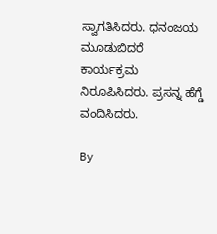ಸ್ವಾಗತಿಸಿದರು. ಧನಂಜಯ ಮೂಡುಬಿದರೆ ಕಾರ್ಯಕ್ರಮ ನಿರೂಪಿಸಿದರು. ಪ್ರಸನ್ನ ಹೆಗ್ಡೆ ವಂದಿಸಿದರು.

By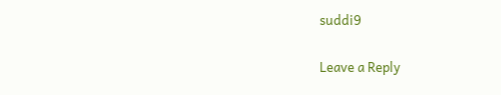suddi9

Leave a Reply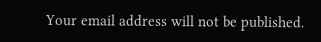Your email address will not be published.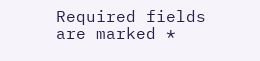Required fields are marked *